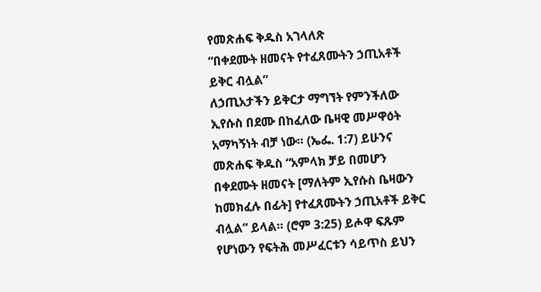የመጽሐፍ ቅዱስ አገላለጽ
“በቀደሙት ዘመናት የተፈጸሙትን ኃጢአቶች ይቅር ብሏል”
ለኃጢአታችን ይቅርታ ማግኘት የምንችለው ኢየሱስ በደሙ በከፈለው ቤዛዊ መሥዋዕት አማካኝነት ብቻ ነው። (ኤፌ. 1:7) ይሁንና መጽሐፍ ቅዱስ “አምላክ ቻይ በመሆን በቀደሙት ዘመናት [ማለትም ኢየሱስ ቤዛውን ከመክፈሉ በፊት] የተፈጸሙትን ኃጢአቶች ይቅር ብሏል” ይላል። (ሮም 3:25) ይሖዋ ፍጹም የሆነውን የፍትሕ መሥፈርቱን ሳይጥስ ይህን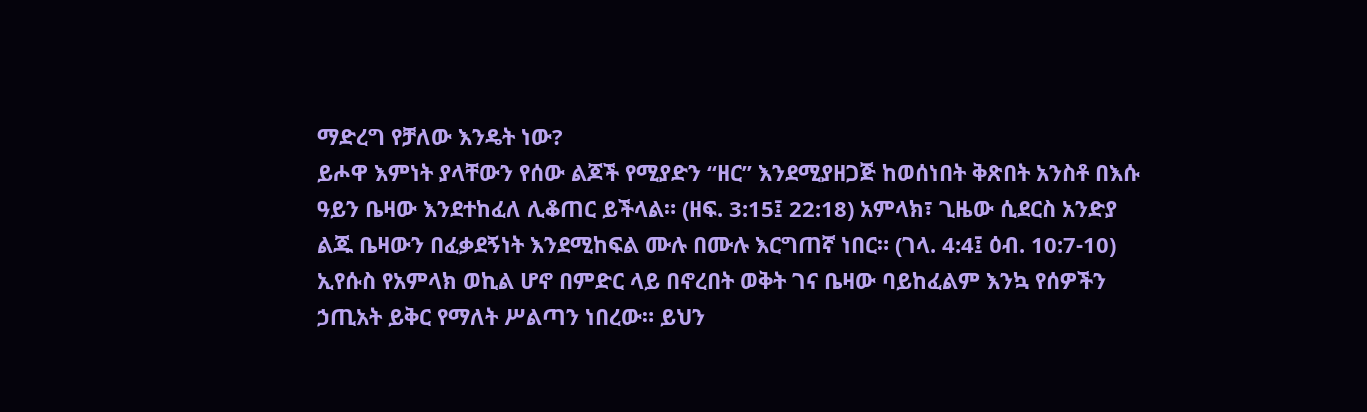ማድረግ የቻለው እንዴት ነው?
ይሖዋ እምነት ያላቸውን የሰው ልጆች የሚያድን “ዘር” እንደሚያዘጋጅ ከወሰነበት ቅጽበት አንስቶ በእሱ ዓይን ቤዛው እንደተከፈለ ሊቆጠር ይችላል። (ዘፍ. 3:15፤ 22:18) አምላክ፣ ጊዜው ሲደርስ አንድያ ልጁ ቤዛውን በፈቃደኝነት እንደሚከፍል ሙሉ በሙሉ እርግጠኛ ነበር። (ገላ. 4:4፤ ዕብ. 10:7-10) ኢየሱስ የአምላክ ወኪል ሆኖ በምድር ላይ በኖረበት ወቅት ገና ቤዛው ባይከፈልም እንኳ የሰዎችን ኃጢአት ይቅር የማለት ሥልጣን ነበረው። ይህን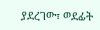ያደረገው፣ ወደፊት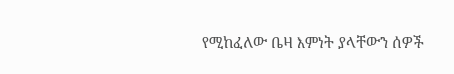የሚከፈለው ቤዛ እምነት ያላቸውን ሰዎች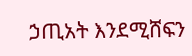ኃጢአት እንደሚሸፍን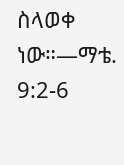ስላወቀ ነው።—ማቴ. 9:2-6